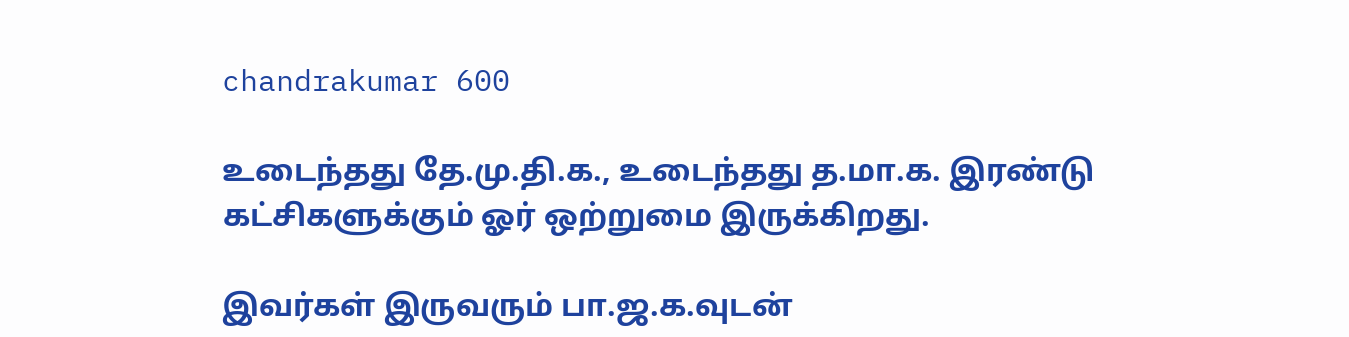chandrakumar 600

உடைந்தது தே.மு.தி.க., உடைந்தது த.மா.க. இரண்டு கட்சிகளுக்கும் ஓர் ஒற்றுமை இருக்கிறது.

இவர்கள் இருவரும் பா.ஜ.க.வுடன்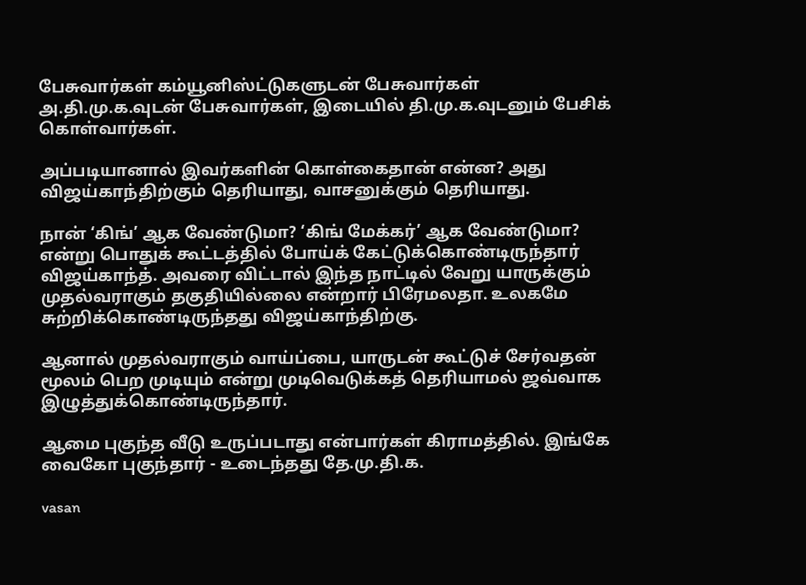பேசுவார்கள் கம்யூனிஸ்ட்டுகளுடன் பேசுவார்கள் அ.தி.மு.க.வுடன் பேசுவார்கள், இடையில் தி.மு.க.வுடனும் பேசிக் கொள்வார்கள்.

அப்படியானால் இவர்களின் கொள்கைதான் என்ன? அது விஜய்காந்திற்கும் தெரியாது, வாசனுக்கும் தெரியாது.

நான் ‘கிங்’ ஆக வேண்டுமா? ‘கிங் மேக்கர்’ ஆக வேண்டுமா? என்று பொதுக் கூட்டத்தில் போய்க் கேட்டுக்கொண்டிருந்தார் விஜய்காந்த். அவரை விட்டால் இந்த நாட்டில் வேறு யாருக்கும் முதல்வராகும் தகுதியில்லை என்றார் பிரேமலதா. உலகமே சுற்றிக்கொண்டிருந்தது விஜய்காந்திற்கு.

ஆனால் முதல்வராகும் வாய்ப்பை, யாருடன் கூட்டுச் சேர்வதன் மூலம் பெற முடியும் என்று முடிவெடுக்கத் தெரியாமல் ஜவ்வாக இழுத்துக்கொண்டிருந்தார்.

ஆமை புகுந்த வீடு உருப்படாது என்பார்கள் கிராமத்தில். இங்கே வைகோ புகுந்தார் - உடைந்தது தே.மு.தி.க.

vasan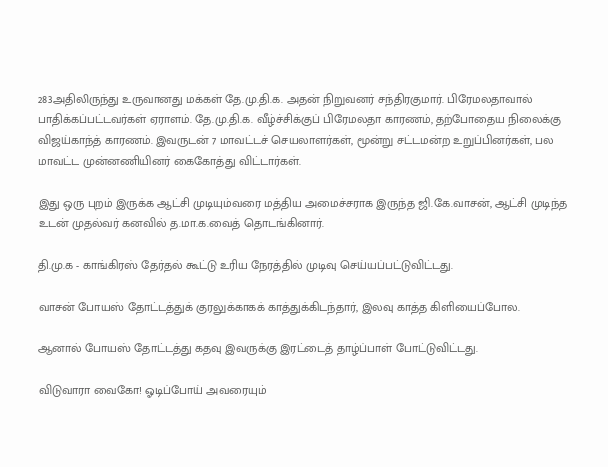283அதிலிருந்து உருவானது மக்கள் தே.மு.தி.க. அதன் நிறுவனர் சந்திரகுமார். பிரேமலதாவால் பாதிக்கப்பட்டவர்கள் ஏராளம். தே.மு.தி.க. வீழ்ச்சிக்குப் பிரேமலதா காரணம், தற்போதைய நிலைக்கு விஜய்காந்த் காரணம். இவருடன் 7 மாவட்டச் செயலாளர்கள், மூன்று சட்டமன்ற உறுப்பினர்கள், பல மாவட்ட முன்னணியினர் கைகோத்து விட்டார்கள்.

இது ஒரு புறம் இருக்க ஆட்சி முடியும்வரை மத்திய அமைச்சராக இருந்த ஜி.கே.வாசன், ஆட்சி முடிந்த உடன் முதல்வர் கனவில் த.மா.க.வைத் தொடங்கினார்.

தி.மு.க - காங்கிரஸ் தேர்தல் கூட்டு உரிய நேரத்தில் முடிவு செய்யப்பட்டுவிட்டது.

வாசன் போயஸ் தோட்டத்துக் குரலுக்காகக் காத்துக்கிடந்தார், இலவு காத்த கிளியைப்போல.

ஆனால் போயஸ் தோட்டத்து கதவு இவருக்கு இரட்டைத் தாழ்ப்பாள் போட்டுவிட்டது.

விடுவாரா வைகோ! ஓடிப்போய் அவரையும்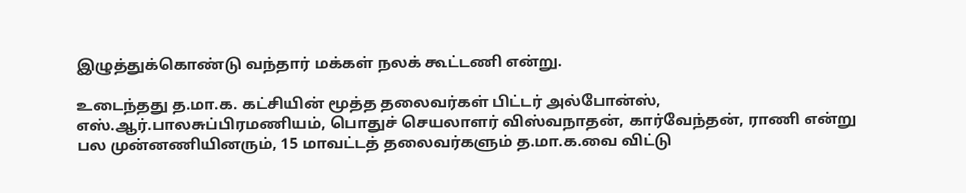இழுத்துக்கொண்டு வந்தார் மக்கள் நலக் கூட்டணி என்று.

உடைந்தது த.மா.க. கட்சியின் மூத்த தலைவர்கள் பிட்டர் அல்போன்ஸ், எஸ்.ஆர்.பாலசுப்பிரமணியம், பொதுச் செயலாளர் விஸ்வநாதன், கார்வேந்தன், ராணி என்று பல முன்னணியினரும், 15 மாவட்டத் தலைவர்களும் த.மா.க.வை விட்டு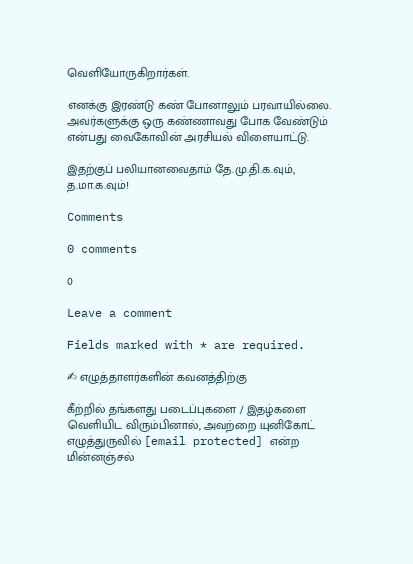வெளியோருகிறார்கள்.

எனக்கு இரண்டு கண் போனாலும் பரவாயில்லை. அவர்களுக்கு ஒரு கண்ணாவது போக வேண்டும் என்பது வைகோவின் அரசியல் விளையாட்டு.

இதற்குப் பலியானவைதாம் தே.மு.தி.க.வும், த.மா.க.வும்!

Comments

0 comments

0

Leave a comment

Fields marked with * are required.

✍ எழுத்தாளர்களின் கவனத்திற்கு

கீற்றில் தங்களது படைப்புகளை / இதழ்களை வெளியிட விரும்பினால், அவற்றை யுனிகோட் எழுத்துருவில் [email protected] என்ற மின்னஞ்சல்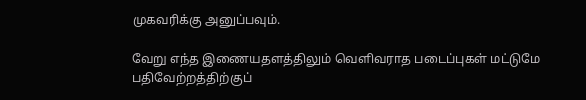முகவரிக்கு அனுப்பவும்.

வேறு எந்த இணையதளத்திலும் வெளிவராத படைப்புகள் மட்டுமே பதிவேற்றத்திற்குப்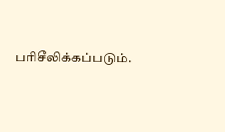பரிசீலிக்கப்படும்.